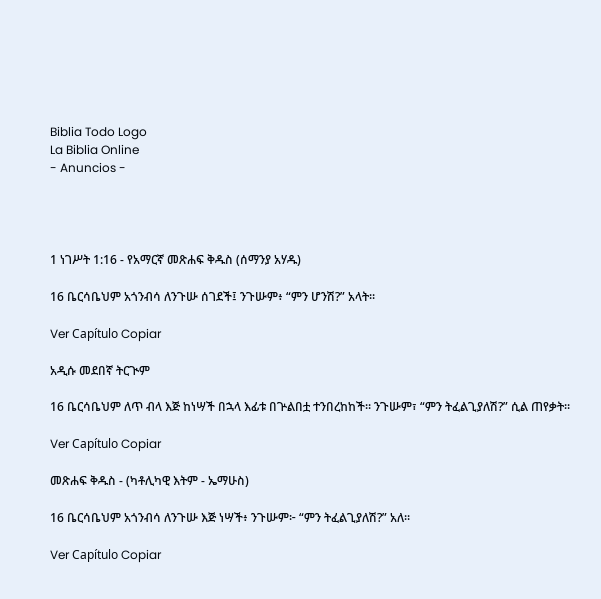Biblia Todo Logo
La Biblia Online
- Anuncios -




1 ነገሥት 1:16 - የአማርኛ መጽሐፍ ቅዱስ (ሰማንያ አሃዱ)

16 ቤርሳቤህም አጎንብሳ ለንጉሡ ሰገደች፤ ንጉሡም፥ “ምን ሆንሽ?” አላት።

Ver Capítulo Copiar

አዲሱ መደበኛ ትርጒም

16 ቤርሳቤህም ለጥ ብላ እጅ ከነሣች በኋላ እፊቱ በጕልበቷ ተንበረከከች። ንጉሡም፣ “ምን ትፈልጊያለሽ?” ሲል ጠየቃት።

Ver Capítulo Copiar

መጽሐፍ ቅዱስ - (ካቶሊካዊ እትም - ኤማሁስ)

16 ቤርሳቤህም አጎንብሳ ለንጉሡ እጅ ነሣች፥ ንጉሡም፦ “ምን ትፈልጊያለሽ?” አለ።

Ver Capítulo Copiar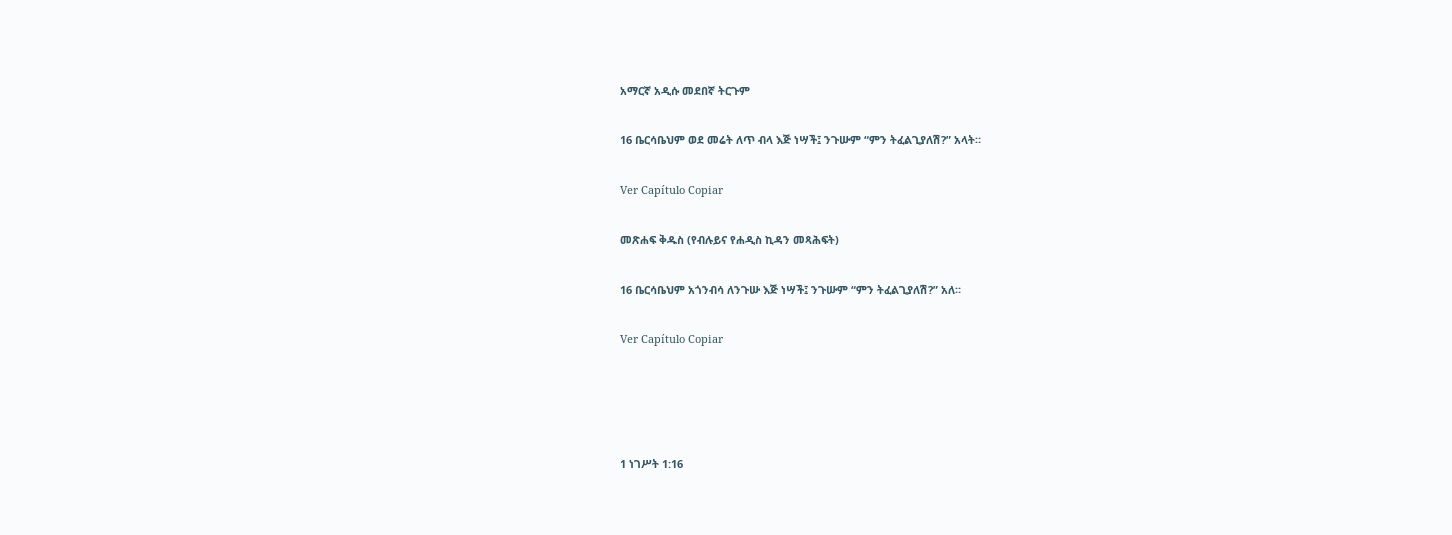አማርኛ አዲሱ መደበኛ ትርጉም

16 ቤርሳቤህም ወደ መሬት ለጥ ብላ እጅ ነሣች፤ ንጉሡም “ምን ትፈልጊያለሽ?” አላት።

Ver Capítulo Copiar

መጽሐፍ ቅዱስ (የብሉይና የሐዲስ ኪዳን መጻሕፍት)

16 ቤርሳቤህም አጎንብሳ ለንጉሡ እጅ ነሣች፤ ንጉሡም “ምን ትፈልጊያለሽ?” አለ።

Ver Capítulo Copiar




1 ነገሥት 1:16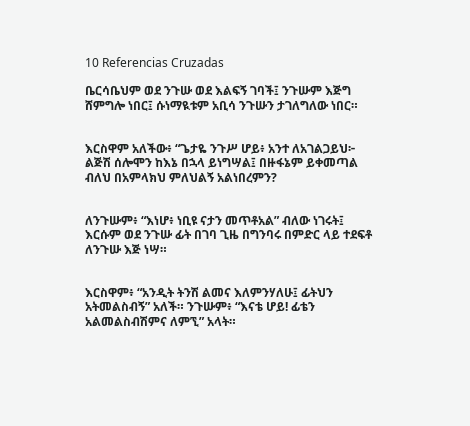10 Referencias Cruzadas

ቤርሳቤህም ወደ ንጉሡ ወደ እልፍኝ ገባች፤ ንጉሡም እጅግ ሸምግሎ ነበር፤ ሱነማዪቱም አቢሳ ንጉሡን ታገለግለው ነበር።


እርስዋም አለችው፥ “ጌታዬ ንጉሥ ሆይ፥ አንተ ለአገልጋይህ፦ ልጅሽ ሰሎሞን ከእኔ በኋላ ይነግሣል፤ በዙፋኔም ይቀመጣል ብለህ በአምላክህ ምለህልኝ አልነበረምን?


ለንጉሡም፥ “እነሆ፥ ነቢዩ ናታን መጥቶአል” ብለው ነገሩት፤ እርሱም ወደ ንጉሡ ፊት በገባ ጊዜ በግንባሩ በምድር ላይ ተደፍቶ ለንጉሡ እጅ ነሣ።


እርስዋም፥ “አንዲት ትንሽ ልመና እለምንሃለሁ፤ ፊትህን አትመልስብኝ” አለች። ንጉሡም፥ “እናቴ ሆይ! ፊቴን አልመልስብሽምና ለምኚ” አላት።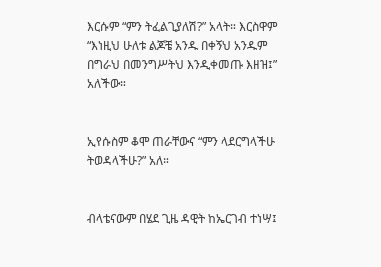እርሱም “ምን ትፈልጊያለሽ?” አላት። እርስዋም “እነዚህ ሁለቱ ልጆቼ አንዱ በቀኝህ አንዱም በግራህ በመንግሥትህ እንዲቀመጡ እዘዝ፤” አለችው።


ኢየሱስም ቆሞ ጠራቸውና “ምን ላደርግላችሁ ትወዳላችሁ?” አለ።


ብላቴናውም በሄደ ጊዜ ዳዊት ከኤርገብ ተነሣ፤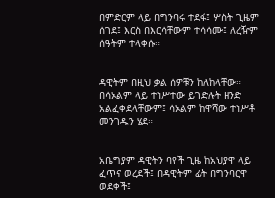በምድርም ላይ በግንባሩ ተደፋ፤ ሦስት ጊዜም ሰገደ፤ እርስ በእርሳቸውም ተሳሳሙ፤ ለረዥም ሰዓትም ተላቀሱ።


ዳዊትም በዚህ ቃል ሰዎቹን ከለከላቸው። በሳኦልም ላይ ተነሥተው ይገድሉት ዘንድ አልፈቀደላቸውም፤ ሳኦልም ከዋሻው ተነሥቶ መንገዱን ሄደ።


አቤግያም ዳዊትን ባየች ጊዜ ከአህያዋ ላይ ፈጥና ወረደች፤ በዳዊትም ፊት በግንባርዋ ወደቀች፤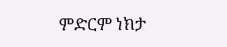ምድርም ነክታ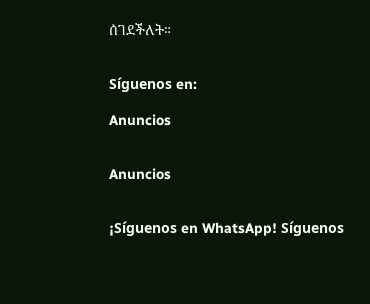ሰገደችለት።


Síguenos en:

Anuncios


Anuncios


¡Síguenos en WhatsApp! Síguenos